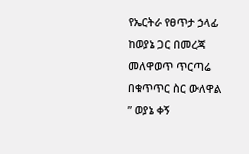የኤርትራ የፀጥታ ኃላፊ ከወያኔ ጋር በመረጃ መለዋወጥ ጥርጣሬ በቁጥጥር ስር ውለዋል
” ወያኔ ቀኝ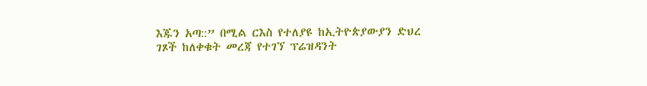እጁን አጣ::” በሚል ርእስ የተለያዩ ከኢትዮጵያውያን ድህረ ገጾች ከለቀቁት መረጃ የተገኘ ፕሬዝዳንት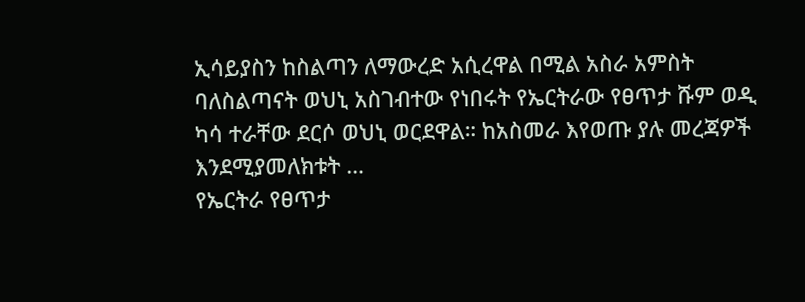ኢሳይያስን ከስልጣን ለማውረድ አሲረዋል በሚል አስራ አምስት ባለስልጣናት ወህኒ አስገብተው የነበሩት የኤርትራው የፀጥታ ሹም ወዲ ካሳ ተራቸው ደርሶ ወህኒ ወርደዋል። ከአስመራ እየወጡ ያሉ መረጃዎች እንደሚያመለክቱት …
የኤርትራ የፀጥታ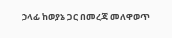ኃላፊ ከወያኔ ጋር በመረጃ መለዋወጥ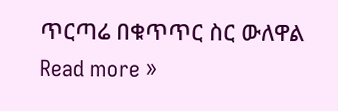ጥርጣሬ በቁጥጥር ስር ውለዋል Read more »